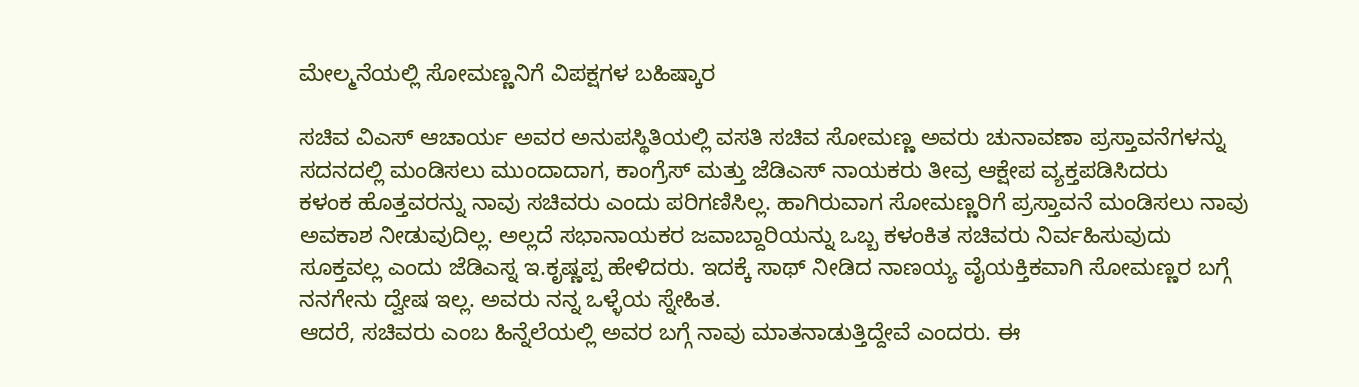ಮೇಲ್ಮನೆಯಲ್ಲಿ ಸೋಮಣ್ಣನಿಗೆ ವಿಪಕ್ಷಗಳ ಬಹಿಷ್ಕಾರ

ಸಚಿವ ವಿಎಸ್ ಆಚಾರ್ಯ ಅವರ ಅನುಪಸ್ಥಿತಿಯಲ್ಲಿ ವಸತಿ ಸಚಿವ ಸೋಮಣ್ಣ ಅವರು ಚುನಾವಣಾ ಪ್ರಸ್ತಾವನೆಗಳನ್ನು ಸದನದಲ್ಲಿ ಮಂಡಿಸಲು ಮುಂದಾದಾಗ, ಕಾಂಗ್ರೆಸ್ ಮತ್ತು ಜೆಡಿಎಸ್ ನಾಯಕರು ತೀವ್ರ ಆಕ್ಷೇಪ ವ್ಯಕ್ತಪಡಿಸಿದರು
ಕಳಂಕ ಹೊತ್ತವರನ್ನು ನಾವು ಸಚಿವರು ಎಂದು ಪರಿಗಣಿಸಿಲ್ಲ. ಹಾಗಿರುವಾಗ ಸೋಮಣ್ಣರಿಗೆ ಪ್ರಸ್ತಾವನೆ ಮಂಡಿಸಲು ನಾವು ಅವಕಾಶ ನೀಡುವುದಿಲ್ಲ. ಅಲ್ಲದೆ ಸಭಾನಾಯಕರ ಜವಾಬ್ದಾರಿಯನ್ನು ಒಬ್ಬ ಕಳಂಕಿತ ಸಚಿವರು ನಿರ್ವಹಿಸುವುದು ಸೂಕ್ತವಲ್ಲ ಎಂದು ಜೆಡಿಎಸ್ನ ಇ.ಕೃಷ್ಣಪ್ಪ ಹೇಳಿದರು. ಇದಕ್ಕೆ ಸಾಥ್ ನೀಡಿದ ನಾಣಯ್ಯ ವೈಯಕ್ತಿಕವಾಗಿ ಸೋಮಣ್ಣರ ಬಗ್ಗೆ ನನಗೇನು ದ್ವೇಷ ಇಲ್ಲ. ಅವರು ನನ್ನ ಒಳ್ಳೆಯ ಸ್ನೇಹಿತ.
ಆದರೆ, ಸಚಿವರು ಎಂಬ ಹಿನ್ನೆಲೆಯಲ್ಲಿ ಅವರ ಬಗ್ಗೆ ನಾವು ಮಾತನಾಡುತ್ತಿದ್ದೇವೆ ಎಂದರು. ಈ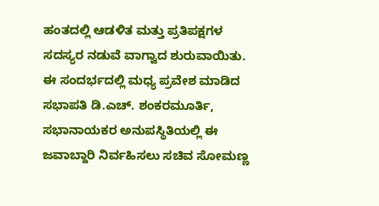ಹಂತದಲ್ಲಿ ಆಡಳಿತ ಮತ್ತು ಪ್ರತಿಪಕ್ಷಗಳ ಸದಸ್ಯರ ನಡುವೆ ವಾಗ್ವಾದ ಶುರುವಾಯಿತು.
ಈ ಸಂದರ್ಭದಲ್ಲಿ ಮಧ್ಯ ಪ್ರವೇಶ ಮಾಡಿದ ಸಭಾಪತಿ ಡಿ.ಎಚ್. ಶಂಕರಮೂರ್ತಿ, ಸಭಾನಾಯಕರ ಅನುಪಸ್ಥಿತಿಯಲ್ಲಿ ಈ ಜವಾಬ್ದಾರಿ ನಿರ್ವಹಿಸಲು ಸಚಿವ ಸೋಮಣ್ಣ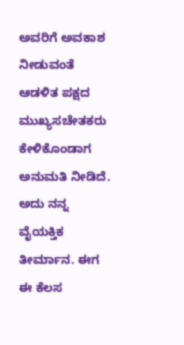ಅವರಿಗೆ ಅವಕಾಶ ನೀಡುವಂತೆ ಆಡಳಿತ ಪಕ್ಷದ ಮುಖ್ಯಸಚೇತಕರು ಕೇಳಿಕೊಂಡಾಗ ಅನುಮತಿ ನೀಡಿದೆ.
ಅದು ನನ್ನ ವೈಯಕ್ತಿಕ ತೀರ್ಮಾನ. ಈಗ ಈ ಕೆಲಸ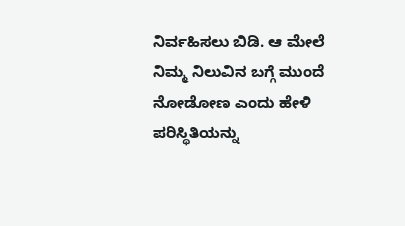ನಿರ್ವಹಿಸಲು ಬಿಡಿ. ಆ ಮೇಲೆ ನಿಮ್ಮ ನಿಲುವಿನ ಬಗ್ಗೆ ಮುಂದೆ ನೋಡೋಣ ಎಂದು ಹೇಳಿ ಪರಿಸ್ಥಿತಿಯನ್ನು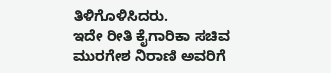ತಿಳಿಗೊಳಿಸಿದರು.
ಇದೇ ರೀತಿ ಕೈಗಾರಿಕಾ ಸಚಿವ ಮುರಗೇಶ ನಿರಾಣಿ ಅವರಿಗೆ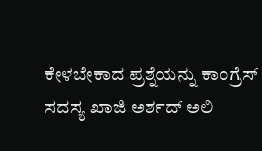ಕೇಳಬೇಕಾದ ಪ್ರಶ್ನೆಯನ್ನು ಕಾಂಗ್ರೆಸ್ ಸದಸ್ಯ ಖಾಜಿ ಅರ್ಶದ್ ಅಲಿ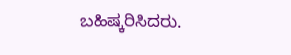ಬಹಿಷ್ಕರಿಸಿದರು.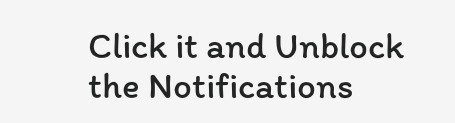Click it and Unblock the Notifications